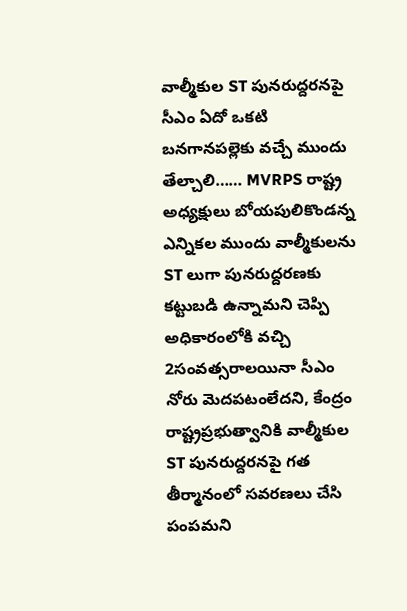వాల్మీకుల ST పునరుద్దరనపై సీఎం ఏదో ఒకటి బనగానపల్లెకు వచ్చే ముందు తేల్చాలి…… MVRPS రాష్ట్ర అధ్యక్షులు బోయపులికొండన్న
ఎన్నికల ముందు వాల్మీకులను ST లుగా పునరుద్దరణకు కట్టుబడి ఉన్నామని చెప్పి అధికారంలోకి వచ్చి 2సంవత్సరాలయినా సీఎం నోరు మెదపటంలేదని, కేంద్రం రాష్ట్రప్రభుత్వానికి వాల్మీకుల ST పునరుద్దరనపై గత తీర్మానంలో సవరణలు చేసి పంపమని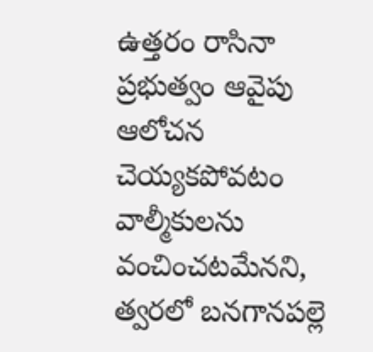ఉత్తరం రాసినా ప్రభుత్వం ఆవైపు ఆలోచన చెయ్యకపోవటం వాల్మీకులను వంచించటమేనని, త్వరలో బనగానపల్లె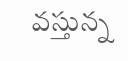వస్తున్న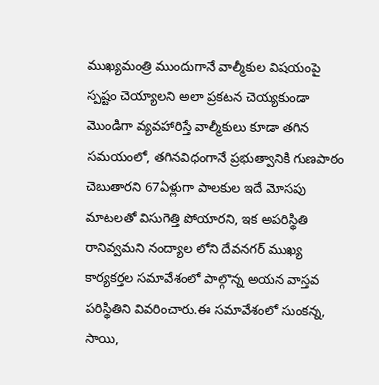ముఖ్యమంత్రి ముందుగానే వాల్మీకుల విషయంపై స్పష్టం చెయ్యాలని అలా ప్రకటన చెయ్యకుండా మొండిగా వ్యవహారిస్తే వాల్మీకులు కూడా తగిన సమయంలో, తగినవిధంగానే ప్రభుత్వానికి గుణపాఠం చెబుతారని 67ఏళ్లుగా పాలకుల ఇదే మోసపు మాటలతో విసుగెత్తి పోయారని, ఇక అపరిస్థితి రానివ్వమని నంద్యాల లోని దేవనగర్ ముఖ్య కార్యకర్తల సమావేశంలో పాల్గొన్న అయన వాస్తవ పరిస్థితిని వివరించారు.ఈ సమావేశంలో సుంకన్న, సాయి,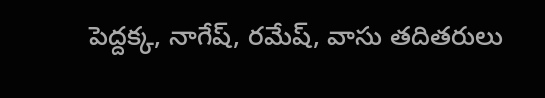పెద్దక్క, నాగేష్, రమేష్, వాసు తదితరులు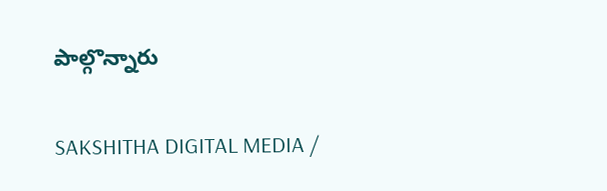పాల్గొన్నారు

SAKSHITHA DIGITAL MEDIA /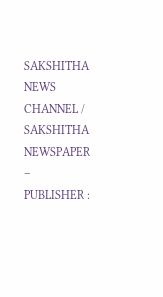SAKSHITHA NEWS CHANNEL / SAKSHITHA NEWSPAPER – PUBLISHER :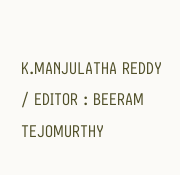K.MANJULATHA REDDY / EDITOR : BEERAM TEJOMURTHY